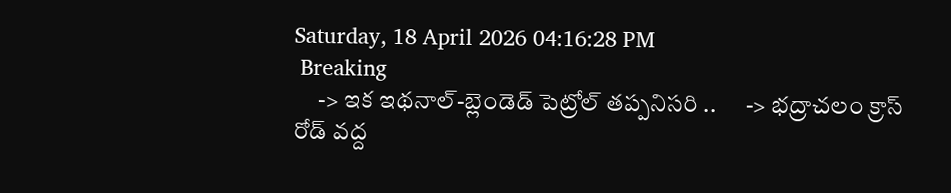Saturday, 18 April 2026 04:16:28 PM
 Breaking
     -> ఇక ఇథనాల్-బ్లెండెడ్ పెట్రోల్ తప్పనిసరి ..      -> భద్రాచలం క్రాస్ రోడ్ వద్ద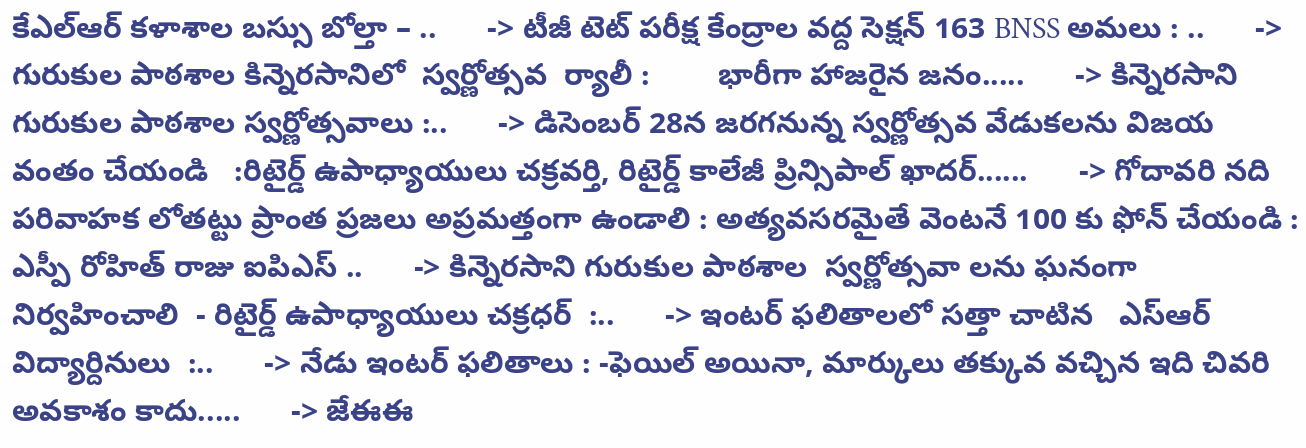కేఎల్ఆర్ కళాశాల బస్సు బోల్తా – ..      -> టీజీ టెట్ పరీక్ష కేంద్రాల వద్ద సెక్షన్ 163 BNSS అమలు : ..      -> గురుకుల పాఠశాల కిన్నెరసానిలో  స్వర్ణోత్సవ  ర్యాలీ :        భారీగా హాజరైన జనం.....      -> కిన్నెరసాని గురుకుల పాఠశాల స్వర్ణోత్సవాలు :..      -> డిసెంబర్ 28న జరగనున్న స్వర్ణోత్సవ వేడుకలను విజయ వంతం చేయండి   :రిటైర్డ్ ఉపాధ్యాయులు చక్రవర్తి, రిటైర్డ్ కాలేజీ ప్రిన్సిపాల్ ఖాదర్......      -> గోదావరి నది పరివాహక లోతట్టు ప్రాంత ప్రజలు అప్రమత్తంగా ఉండాలి : అత్యవసరమైతే వెంటనే 100 కు ఫోన్ చేయండి : ఎస్పీ రోహిత్ రాజు ఐపిఎస్ ..      -> కిన్నెరసాని గురుకుల పాఠశాల  స్వర్ణోత్సవా లను ఘనంగా నిర్వహించాలి  - రిటైర్డ్ ఉపాధ్యాయులు చక్రధర్  :..      -> ఇంటర్ ఫలితాలలో సత్తా చాటిన   ఎస్ఆర్ విద్యార్దినులు  :..      -> నేడు ఇంటర్ ఫలితాలు : -ఫెయిల్ అయినా, మార్కులు తక్కువ వచ్చిన ఇది చివరి అవకాశం కాదు.....      -> జేఈఈ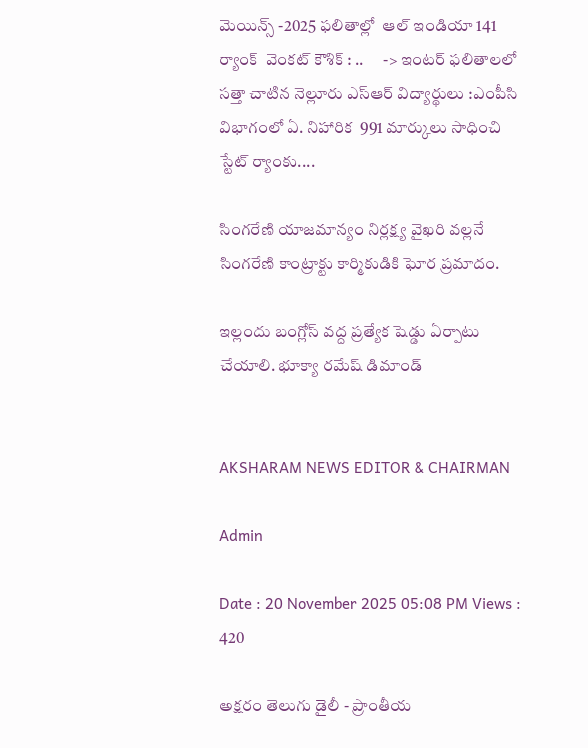మెయిన్స్ -2025 ఫలితాల్లో  ఆల్ ఇండియా 141 ర్యాంక్  వెంకట్ కౌశిక్ : ..      -> ఇంటర్ ఫలితాలలో సత్తా చాటిన నెల్లూరు ఎస్ఆర్ విద్యార్థులు :ఎంపీసి విభాగంలో ఏ. నిహారిక  991 మార్కులు సాధించి  స్టేట్ ర్యాంకు....

సింగరేణి యాజమాన్యం నిర్లక్ష్య వైఖరి వల్లనే సింగరేణి కాంట్రాక్టు కార్మికుడికి ఘోర ప్రమాదం.

ఇల్లందు బంగ్లోస్ వద్ద ప్రత్యేక షెడ్డు ఏర్పాటు చేయాలి. భూక్యా రమేష్ డిమాండ్


AKSHARAM NEWS EDITOR & CHAIRMAN

Admin

Date : 20 November 2025 05:08 PM Views : 420

అక్షరం తెలుగు డైలీ - ప్రాంతీయ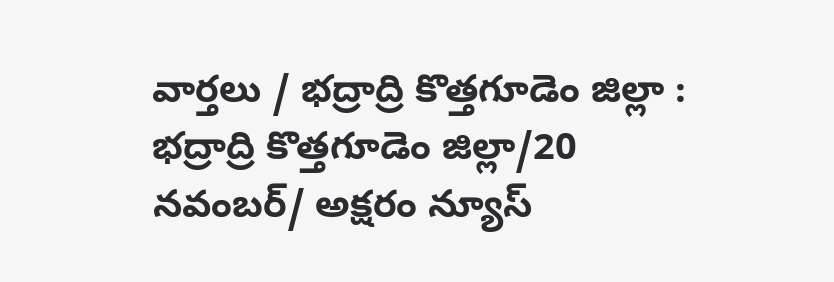వార్తలు / భద్రాద్రి కొత్తగూడెం జిల్లా : భద్రాద్రి కొత్తగూడెం జిల్లా/20 నవంబర్/ అక్షరం న్యూస్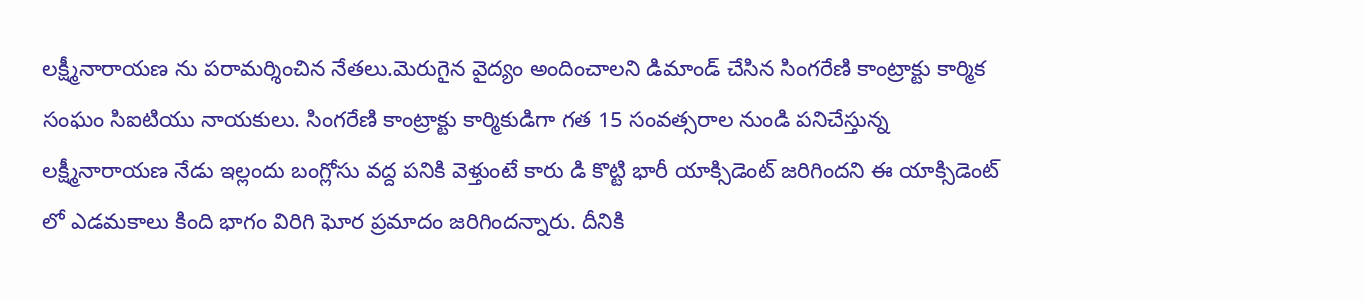లక్ష్మీనారాయణ ను పరామర్శించిన నేతలు.మెరుగైన వైద్యం అందించాలని డిమాండ్ చేసిన సింగరేణి కాంట్రాక్టు కార్మిక సంఘం సిఐటియు నాయకులు. సింగరేణి కాంట్రాక్టు కార్మికుడిగా గత 15 సంవత్సరాల నుండి పనిచేస్తున్న లక్ష్మీనారాయణ నేడు ఇల్లందు బంగ్లోసు వద్ద పనికి వెళ్తుంటే కారు డి కొట్టి భారీ యాక్సిడెంట్ జరిగిందని ఈ యాక్సిడెంట్ లో ఎడమకాలు కింది భాగం విరిగి ఘోర ప్రమాదం జరిగిందన్నారు. దీనికి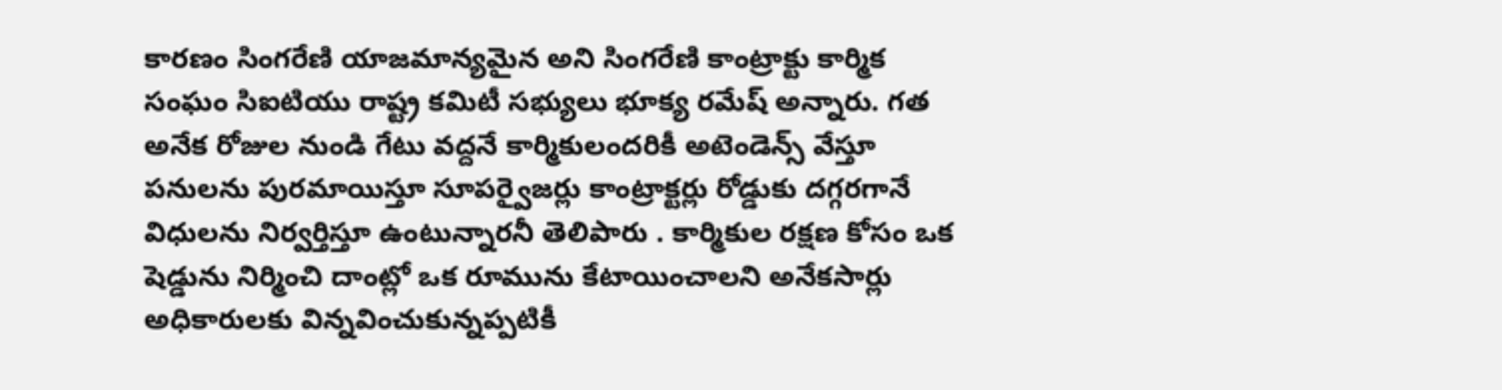కారణం సింగరేణి యాజమాన్యమైన అని సింగరేణి కాంట్రాక్టు కార్మిక సంఘం సిఐటియు రాష్ట్ర కమిటీ సభ్యులు భూక్య రమేష్ అన్నారు. గత అనేక రోజుల నుండి గేటు వద్దనే కార్మికులందరికీ అటెండెన్స్ వేస్తూ పనులను పురమాయిస్తూ సూపర్వైజర్లు కాంట్రాక్టర్లు రోడ్డుకు దగ్గరగానే విధులను నిర్వర్తిస్తూ ఉంటున్నారనీ తెలిపారు . కార్మికుల రక్షణ కోసం ఒక షెడ్డును నిర్మించి దాంట్లో ఒక రూమును కేటాయించాలని అనేకసార్లు అధికారులకు విన్నవించుకున్నప్పటికీ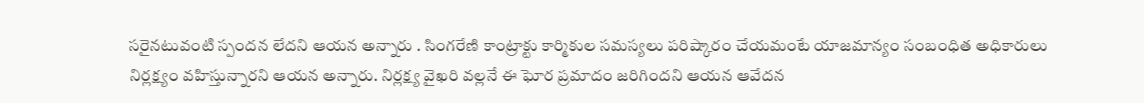సరైనటువంటి స్పందన లేదని ఆయన అన్నారు . సింగరేణి కాంట్రాక్టు కార్మికుల సమస్యలు పరిష్కారం చేయమంటే యాజమాన్యం సంబంధిత అధికారులు నిర్లక్ష్యం వహిస్తున్నారని ఆయన అన్నారు. నిర్లక్ష్య వైఖరి వల్లనే ఈ ఘోర ప్రమాదం జరిగిందని ఆయన ఆవేదన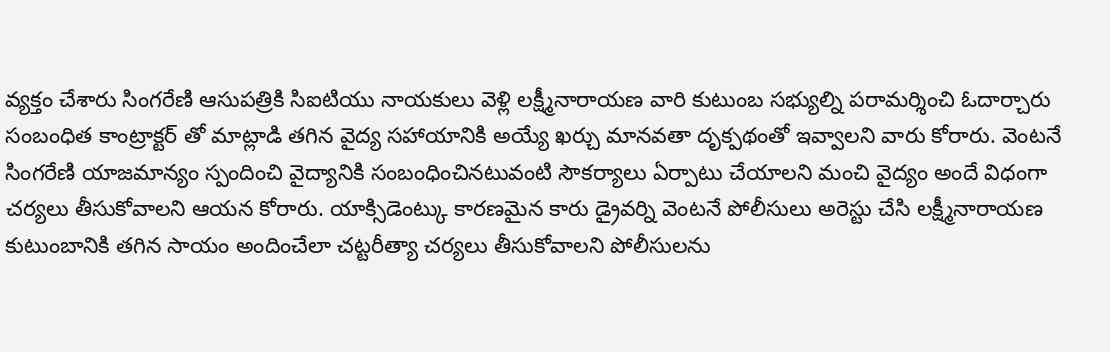వ్యక్తం చేశారు సింగరేణి ఆసుపత్రికి సిఐటియు నాయకులు వెళ్లి లక్ష్మీనారాయణ వారి కుటుంబ సభ్యుల్ని పరామర్శించి ఓదార్చారు సంబంధిత కాంట్రాక్టర్ తో మాట్లాడి తగిన వైద్య సహాయానికి అయ్యే ఖర్చు మానవతా దృక్పథంతో ఇవ్వాలని వారు కోరారు. వెంటనే సింగరేణి యాజమాన్యం స్పందించి వైద్యానికి సంబంధించినటువంటి సౌకర్యాలు ఏర్పాటు చేయాలని మంచి వైద్యం అందే విధంగా చర్యలు తీసుకోవాలని ఆయన కోరారు. యాక్సిడెంట్కు కారణమైన కారు డ్రైవర్ని వెంటనే పోలీసులు అరెస్టు చేసి లక్ష్మీనారాయణ కుటుంబానికి తగిన సాయం అందించేలా చట్టరీత్యా చర్యలు తీసుకోవాలని పోలీసులను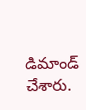డిమాండ్ చేశారు.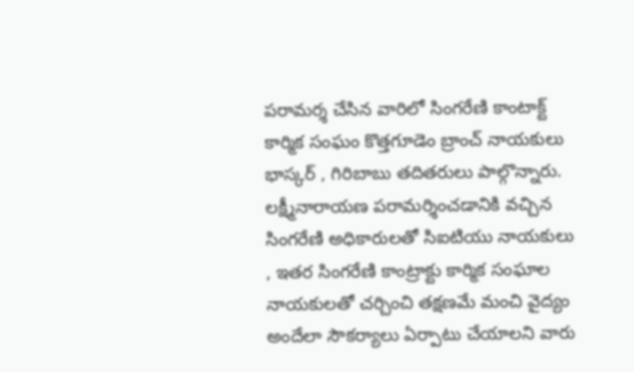పరామర్శ చేసిన వారిలో సింగరేణి కాంటాక్ట్ కార్మిక సంఘం కొత్తగూడెం బ్రాంచ్ నాయకులు భాస్కర్ , గిరిబాబు తదితరులు పాల్గొన్నారు. లక్ష్మీనారాయణ పరామర్శించడానికి వచ్చిన సింగరేణి అధికారులతో సిఐటియు నాయకులు , ఇతర సింగరేణి కాంట్రాక్టు కార్మిక సంఘాల నాయకులతో చర్చించి తక్షణమే మంచి వైద్యం అందేలా సౌకర్యాలు ఏర్పాటు చేయాలని వారు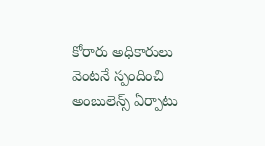కోరారు అధికారులు వెంటనే స్పందించి అంబులెన్స్ ఏర్పాటు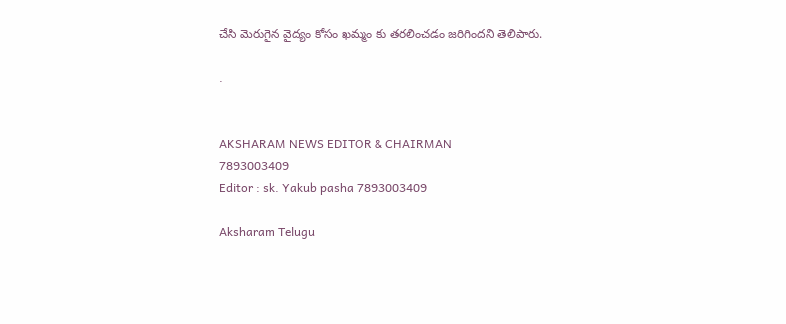చేసి మెరుగైన వైద్యం కోసం ఖమ్మం కు తరలించడం జరిగిందని తెలిపారు.

.


AKSHARAM NEWS EDITOR & CHAIRMAN
7893003409
Editor : sk. Yakub pasha 7893003409

Aksharam Telugu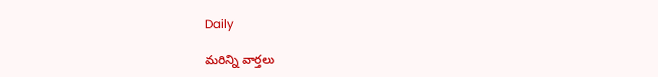Daily

మరిన్ని వార్తలు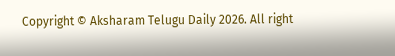Copyright © Aksharam Telugu Daily 2026. All right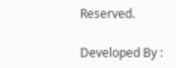Reserved.

Developed By :